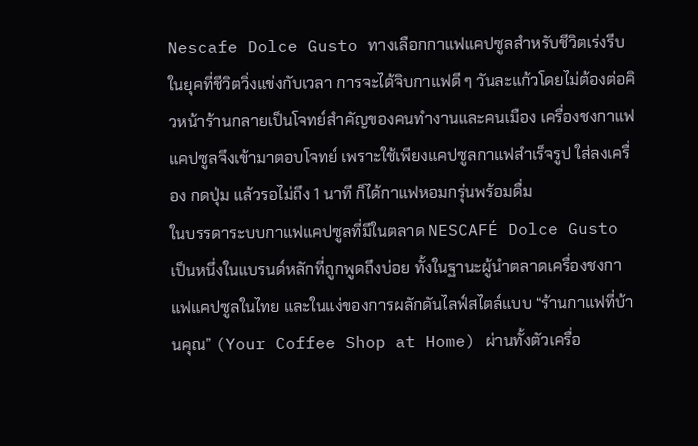Nescafe Dolce Gusto ทางเลือกกาแฟแคปซูลสำหรับชีวิตเร่งรีบ
ในยุคที่ชีวิตวิ่งแข่งกับเวลา การจะได้จิบกาแฟดี ๆ วันละแก้วโดยไม่ต้องต่อคิวหน้าร้านกลายเป็นโจทย์สำคัญของคนทำงานและคนเมือง เครื่องชงกาแฟแคปซูลจึงเข้ามาตอบโจทย์ เพราะใช้เพียงแคปซูลกาแฟสำเร็จรูป ใส่ลงเครื่อง กดปุ่ม แล้วรอไม่ถึง 1 นาที ก็ได้กาแฟหอมกรุ่นพร้อมดื่ม
ในบรรดาระบบกาแฟแคปซูลที่มีในตลาด NESCAFÉ Dolce Gusto เป็นหนึ่งในแบรนด์หลักที่ถูกพูดถึงบ่อย ทั้งในฐานะผู้นำตลาดเครื่องชงกาแฟแคปซูลในไทย และในแง่ของการผลักดันไลฟ์สไตล์แบบ “ร้านกาแฟที่บ้านคุณ” (Your Coffee Shop at Home) ผ่านทั้งตัวเครื่อ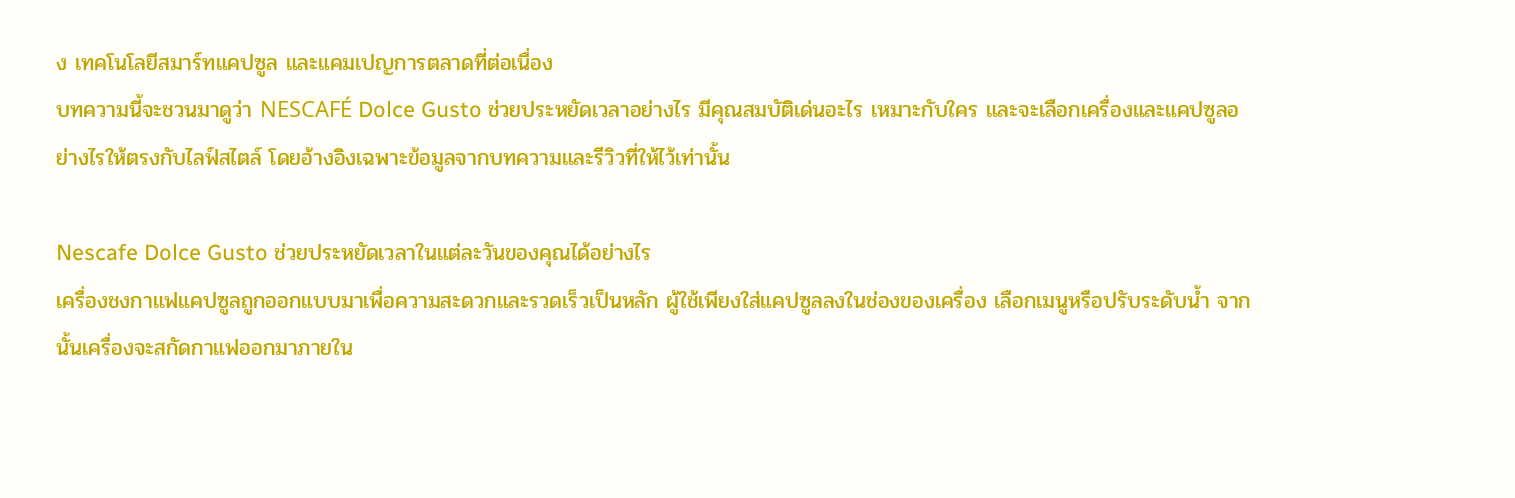ง เทคโนโลยีสมาร์ทแคปซูล และแคมเปญการตลาดที่ต่อเนื่อง
บทความนี้จะชวนมาดูว่า NESCAFÉ Dolce Gusto ช่วยประหยัดเวลาอย่างไร มีคุณสมบัติเด่นอะไร เหมาะกับใคร และจะเลือกเครื่องและแคปซูลอย่างไรให้ตรงกับไลฟ์สไตล์ โดยอ้างอิงเฉพาะข้อมูลจากบทความและรีวิวที่ให้ไว้เท่านั้น

Nescafe Dolce Gusto ช่วยประหยัดเวลาในแต่ละวันของคุณได้อย่างไร
เครื่องชงกาแฟแคปซูลถูกออกแบบมาเพื่อความสะดวกและรวดเร็วเป็นหลัก ผู้ใช้เพียงใส่แคปซูลลงในช่องของเครื่อง เลือกเมนูหรือปรับระดับน้ำ จากนั้นเครื่องจะสกัดกาแฟออกมาภายใน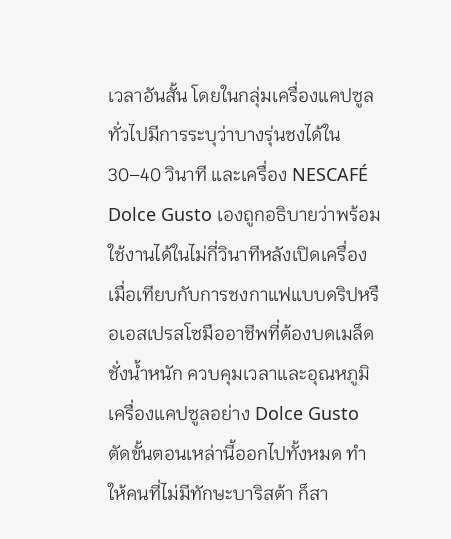เวลาอันสั้น โดยในกลุ่มเครื่องแคปซูลทั่วไปมีการระบุว่าบางรุ่นชงได้ใน 30–40 วินาที และเครื่อง NESCAFÉ Dolce Gusto เองถูกอธิบายว่าพร้อมใช้งานได้ในไม่กี่วินาทีหลังเปิดเครื่อง
เมื่อเทียบกับการชงกาแฟแบบดริปหรือเอสเปรสโซมืออาชีพที่ต้องบดเมล็ด ชั่งน้ำหนัก ควบคุมเวลาและอุณหภูมิ เครื่องแคปซูลอย่าง Dolce Gusto ตัดขั้นตอนเหล่านี้ออกไปทั้งหมด ทำให้คนที่ไม่มีทักษะบาริสต้า ก็สา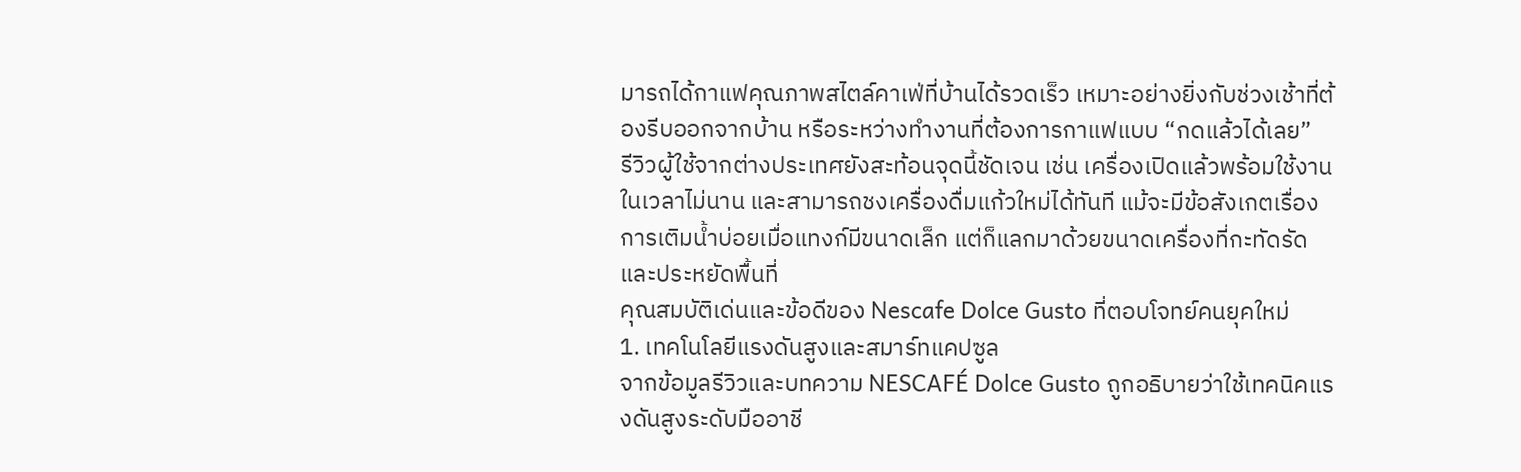มารถได้กาแฟคุณภาพสไตล์คาเฟ่ที่บ้านได้รวดเร็ว เหมาะอย่างยิ่งกับช่วงเช้าที่ต้องรีบออกจากบ้าน หรือระหว่างทำงานที่ต้องการกาแฟแบบ “กดแล้วได้เลย”
รีวิวผู้ใช้จากต่างประเทศยังสะท้อนจุดนี้ชัดเจน เช่น เครื่องเปิดแล้วพร้อมใช้งานในเวลาไม่นาน และสามารถชงเครื่องดื่มแก้วใหม่ได้ทันที แม้จะมีข้อสังเกตเรื่องการเติมน้ำบ่อยเมื่อแทงก์มีขนาดเล็ก แต่ก็แลกมาด้วยขนาดเครื่องที่กะทัดรัดและประหยัดพื้นที่
คุณสมบัติเด่นและข้อดีของ Nescafe Dolce Gusto ที่ตอบโจทย์คนยุคใหม่
1. เทคโนโลยีแรงดันสูงและสมาร์ทแคปซูล
จากข้อมูลรีวิวและบทความ NESCAFÉ Dolce Gusto ถูกอธิบายว่าใช้เทคนิคแรงดันสูงระดับมืออาชี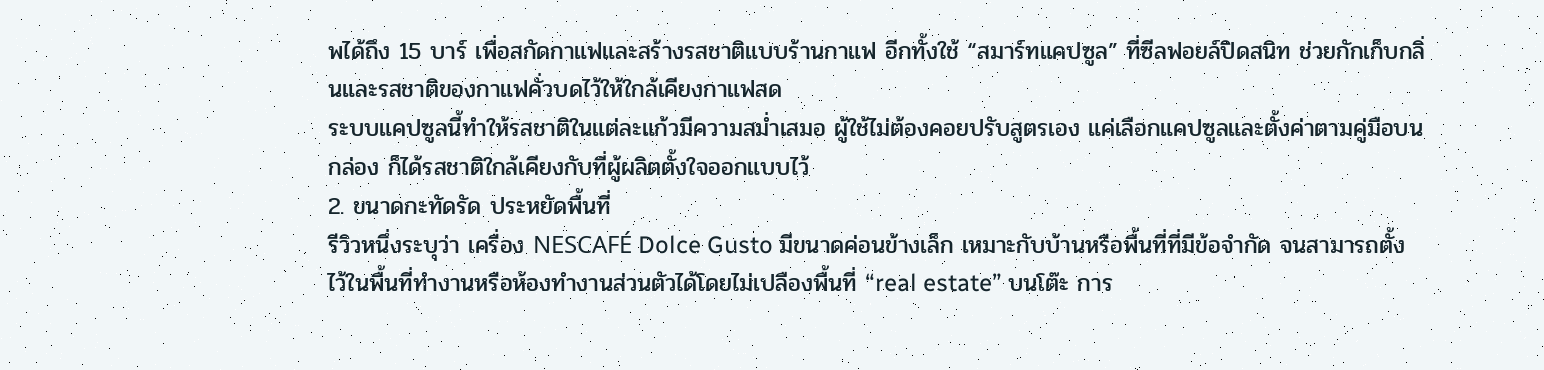พได้ถึง 15 บาร์ เพื่อสกัดกาแฟและสร้างรสชาติแบบร้านกาแฟ อีกทั้งใช้ “สมาร์ทแคปซูล” ที่ซีลฟอยล์ปิดสนิท ช่วยกักเก็บกลิ่นและรสชาติของกาแฟคั่วบดไว้ให้ใกล้เคียงกาแฟสด
ระบบแคปซูลนี้ทำให้รสชาติในแต่ละแก้วมีความสม่ำเสมอ ผู้ใช้ไม่ต้องคอยปรับสูตรเอง แค่เลือกแคปซูลและตั้งค่าตามคู่มือบนกล่อง ก็ได้รสชาติใกล้เคียงกับที่ผู้ผลิตตั้งใจออกแบบไว้
2. ขนาดกะทัดรัด ประหยัดพื้นที่
รีวิวหนึ่งระบุว่า เครื่อง NESCAFÉ Dolce Gusto มีขนาดค่อนข้างเล็ก เหมาะกับบ้านหรือพื้นที่ที่มีข้อจำกัด จนสามารถตั้งไว้ในพื้นที่ทำงานหรือห้องทำงานส่วนตัวได้โดยไม่เปลืองพื้นที่ “real estate” บนโต๊ะ การ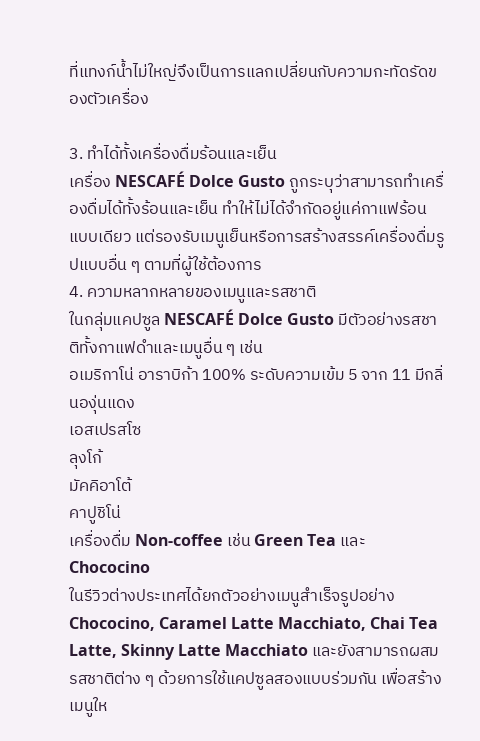ที่แทงก์น้ำไม่ใหญ่จึงเป็นการแลกเปลี่ยนกับความกะทัดรัดของตัวเครื่อง

3. ทำได้ทั้งเครื่องดื่มร้อนและเย็น
เครื่อง NESCAFÉ Dolce Gusto ถูกระบุว่าสามารถทำเครื่องดื่มได้ทั้งร้อนและเย็น ทำให้ไม่ได้จำกัดอยู่แค่กาแฟร้อนแบบเดียว แต่รองรับเมนูเย็นหรือการสร้างสรรค์เครื่องดื่มรูปแบบอื่น ๆ ตามที่ผู้ใช้ต้องการ
4. ความหลากหลายของเมนูและรสชาติ
ในกลุ่มแคปซูล NESCAFÉ Dolce Gusto มีตัวอย่างรสชาติทั้งกาแฟดำและเมนูอื่น ๆ เช่น
อเมริกาโน่ อาราบิก้า 100% ระดับความเข้ม 5 จาก 11 มีกลิ่นองุ่นแดง
เอสเปรสโซ
ลุงโก้
มัคคิอาโต้
คาปูชิโน่
เครื่องดื่ม Non-coffee เช่น Green Tea และ Chococino
ในรีวิวต่างประเทศได้ยกตัวอย่างเมนูสำเร็จรูปอย่าง Chococino, Caramel Latte Macchiato, Chai Tea Latte, Skinny Latte Macchiato และยังสามารถผสมรสชาติต่าง ๆ ด้วยการใช้แคปซูลสองแบบร่วมกัน เพื่อสร้างเมนูให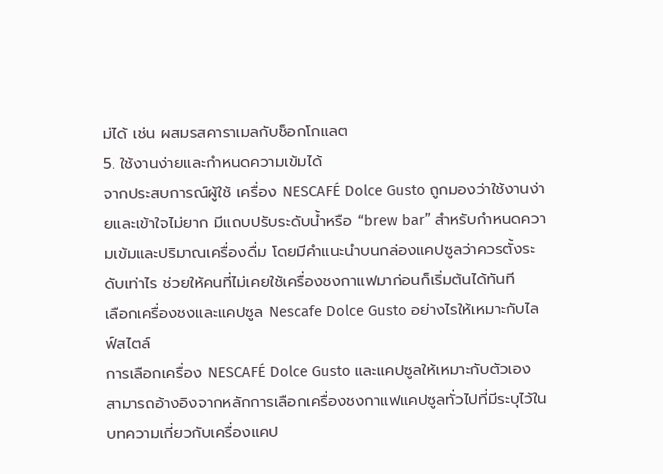ม่ได้ เช่น ผสมรสคาราเมลกับช็อกโกแลต
5. ใช้งานง่ายและกำหนดความเข้มได้
จากประสบการณ์ผู้ใช้ เครื่อง NESCAFÉ Dolce Gusto ถูกมองว่าใช้งานง่ายและเข้าใจไม่ยาก มีแถบปรับระดับน้ำหรือ “brew bar” สำหรับกำหนดความเข้มและปริมาณเครื่องดื่ม โดยมีคำแนะนำบนกล่องแคปซูลว่าควรตั้งระดับเท่าไร ช่วยให้คนที่ไม่เคยใช้เครื่องชงกาแฟมาก่อนก็เริ่มต้นได้ทันที
เลือกเครื่องชงและแคปซูล Nescafe Dolce Gusto อย่างไรให้เหมาะกับไลฟ์สไตล์
การเลือกเครื่อง NESCAFÉ Dolce Gusto และแคปซูลให้เหมาะกับตัวเอง สามารถอ้างอิงจากหลักการเลือกเครื่องชงกาแฟแคปซูลทั่วไปที่มีระบุไว้ในบทความเกี่ยวกับเครื่องแคป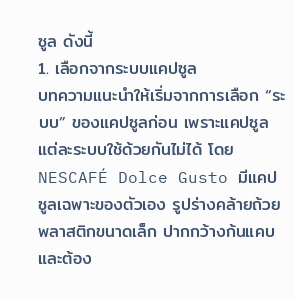ซูล ดังนี้
1. เลือกจากระบบแคปซูล
บทความแนะนำให้เริ่มจากการเลือก “ระบบ” ของแคปซูลก่อน เพราะแคปซูลแต่ละระบบใช้ด้วยกันไม่ได้ โดย NESCAFÉ Dolce Gusto มีแคปซูลเฉพาะของตัวเอง รูปร่างคล้ายถ้วยพลาสติกขนาดเล็ก ปากกว้างก้นแคบ และต้อง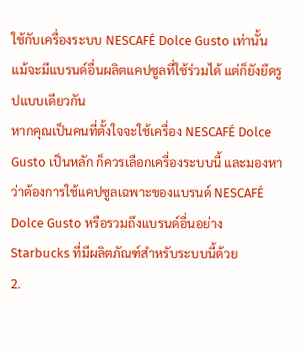ใช้กับเครื่องระบบ NESCAFÉ Dolce Gusto เท่านั้น แม้จะมีแบรนด์อื่นผลิตแคปซูลที่ใช้ร่วมได้ แต่ก็ยังยึดรูปแบบเดียวกัน
หากคุณเป็นคนที่ตั้งใจจะใช้เครื่อง NESCAFÉ Dolce Gusto เป็นหลัก ก็ควรเลือกเครื่องระบบนี้ และมองหาว่าต้องการใช้แคปซูลเฉพาะของแบรนด์ NESCAFÉ Dolce Gusto หรือรวมถึงแบรนด์อื่นอย่าง Starbucks ที่มีผลิตภัณฑ์สำหรับระบบนี้ด้วย
2.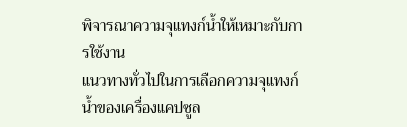พิจารณาความจุแทงก์น้ำให้เหมาะกับการใช้งาน
แนวทางทั่วไปในการเลือกความจุแทงก์น้ำของเครื่องแคปซูล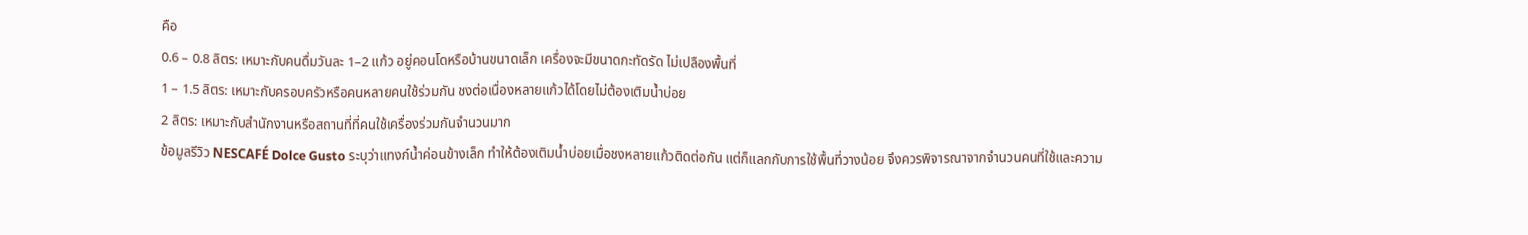คือ
0.6 – 0.8 ลิตร: เหมาะกับคนดื่มวันละ 1–2 แก้ว อยู่คอนโดหรือบ้านขนาดเล็ก เครื่องจะมีขนาดกะทัดรัด ไม่เปลืองพื้นที่
1 – 1.5 ลิตร: เหมาะกับครอบครัวหรือคนหลายคนใช้ร่วมกัน ชงต่อเนื่องหลายแก้วได้โดยไม่ต้องเติมน้ำบ่อย
2 ลิตร: เหมาะกับสำนักงานหรือสถานที่ที่คนใช้เครื่องร่วมกันจำนวนมาก
ข้อมูลรีวิว NESCAFÉ Dolce Gusto ระบุว่าแทงก์น้ำค่อนข้างเล็ก ทำให้ต้องเติมน้ำบ่อยเมื่อชงหลายแก้วติดต่อกัน แต่ก็แลกกับการใช้พื้นที่วางน้อย จึงควรพิจารณาจากจำนวนคนที่ใช้และความ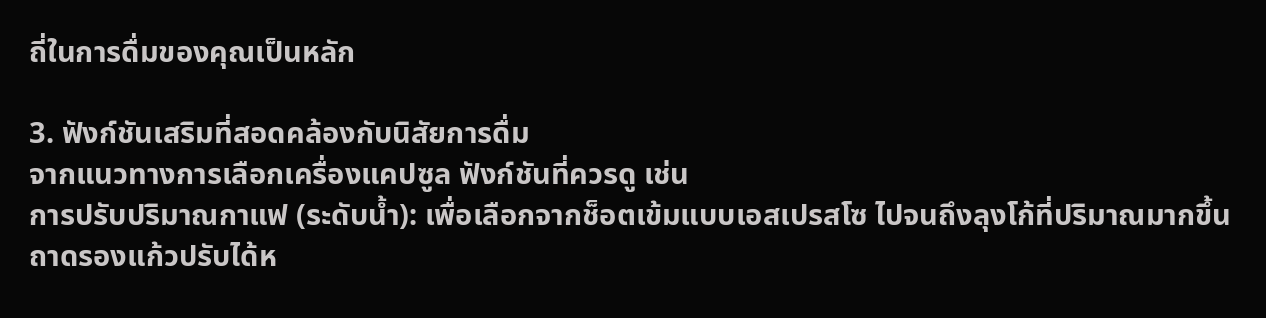ถี่ในการดื่มของคุณเป็นหลัก

3. ฟังก์ชันเสริมที่สอดคล้องกับนิสัยการดื่ม
จากแนวทางการเลือกเครื่องแคปซูล ฟังก์ชันที่ควรดู เช่น
การปรับปริมาณกาแฟ (ระดับน้ำ): เพื่อเลือกจากช็อตเข้มแบบเอสเปรสโซ ไปจนถึงลุงโก้ที่ปริมาณมากขึ้น
ถาดรองแก้วปรับได้ห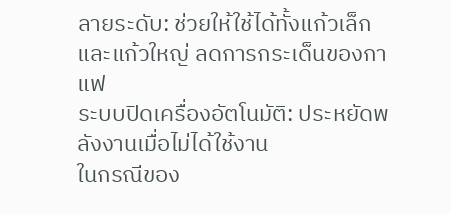ลายระดับ: ช่วยให้ใช้ได้ทั้งแก้วเล็กและแก้วใหญ่ ลดการกระเด็นของกาแฟ
ระบบปิดเครื่องอัตโนมัติ: ประหยัดพลังงานเมื่อไม่ได้ใช้งาน
ในกรณีของ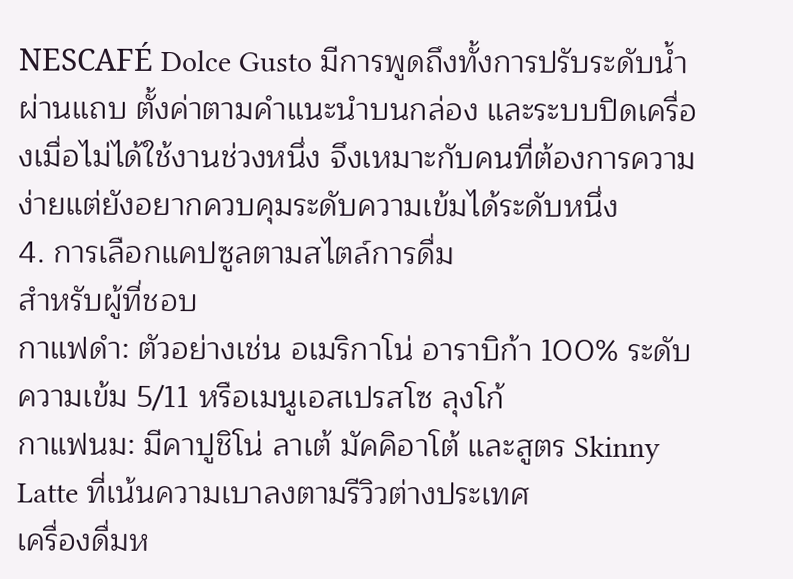NESCAFÉ Dolce Gusto มีการพูดถึงทั้งการปรับระดับน้ำผ่านแถบ ตั้งค่าตามคำแนะนำบนกล่อง และระบบปิดเครื่องเมื่อไม่ได้ใช้งานช่วงหนึ่ง จึงเหมาะกับคนที่ต้องการความง่ายแต่ยังอยากควบคุมระดับความเข้มได้ระดับหนึ่ง
4. การเลือกแคปซูลตามสไตล์การดื่ม
สำหรับผู้ที่ชอบ
กาแฟดำ: ตัวอย่างเช่น อเมริกาโน่ อาราบิก้า 100% ระดับความเข้ม 5/11 หรือเมนูเอสเปรสโซ ลุงโก้
กาแฟนม: มีคาปูชิโน่ ลาเต้ มัคคิอาโต้ และสูตร Skinny Latte ที่เน้นความเบาลงตามรีวิวต่างประเทศ
เครื่องดื่มห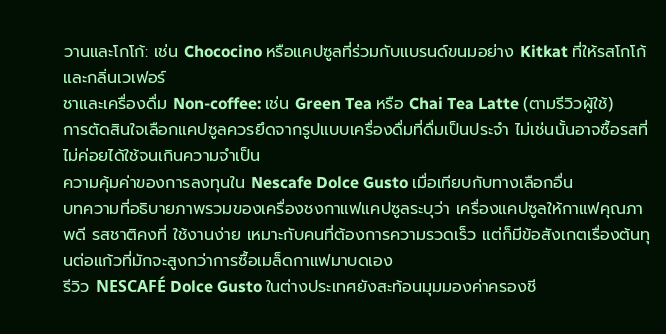วานและโกโก้: เช่น Chococino หรือแคปซูลที่ร่วมกับแบรนด์ขนมอย่าง Kitkat ที่ให้รสโกโก้และกลิ่นเวเฟอร์
ชาและเครื่องดื่ม Non-coffee: เช่น Green Tea หรือ Chai Tea Latte (ตามรีวิวผู้ใช้)
การตัดสินใจเลือกแคปซูลควรยึดจากรูปแบบเครื่องดื่มที่ดื่มเป็นประจำ ไม่เช่นนั้นอาจซื้อรสที่ไม่ค่อยได้ใช้จนเกินความจำเป็น
ความคุ้มค่าของการลงทุนใน Nescafe Dolce Gusto เมื่อเทียบกับทางเลือกอื่น
บทความที่อธิบายภาพรวมของเครื่องชงกาแฟแคปซูลระบุว่า เครื่องแคปซูลให้กาแฟคุณภาพดี รสชาติคงที่ ใช้งานง่าย เหมาะกับคนที่ต้องการความรวดเร็ว แต่ก็มีข้อสังเกตเรื่องต้นทุนต่อแก้วที่มักจะสูงกว่าการซื้อเมล็ดกาแฟมาบดเอง
รีวิว NESCAFÉ Dolce Gusto ในต่างประเทศยังสะท้อนมุมมองค่าครองชี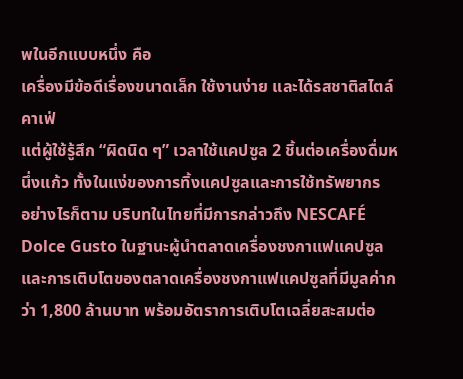พในอีกแบบหนึ่ง คือ
เครื่องมีข้อดีเรื่องขนาดเล็ก ใช้งานง่าย และได้รสชาติสไตล์คาเฟ่
แต่ผู้ใช้รู้สึก “ผิดนิด ๆ” เวลาใช้แคปซูล 2 ชิ้นต่อเครื่องดื่มหนึ่งแก้ว ทั้งในแง่ของการทิ้งแคปซูลและการใช้ทรัพยากร
อย่างไรก็ตาม บริบทในไทยที่มีการกล่าวถึง NESCAFÉ Dolce Gusto ในฐานะผู้นำตลาดเครื่องชงกาแฟแคปซูล และการเติบโตของตลาดเครื่องชงกาแฟแคปซูลที่มีมูลค่ากว่า 1,800 ล้านบาท พร้อมอัตราการเติบโตเฉลี่ยสะสมต่อ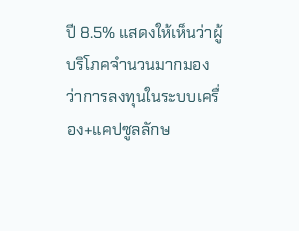ปี 8.5% แสดงให้เห็นว่าผู้บริโภคจำนวนมากมองว่าการลงทุนในระบบเครื่อง+แคปซูลลักษ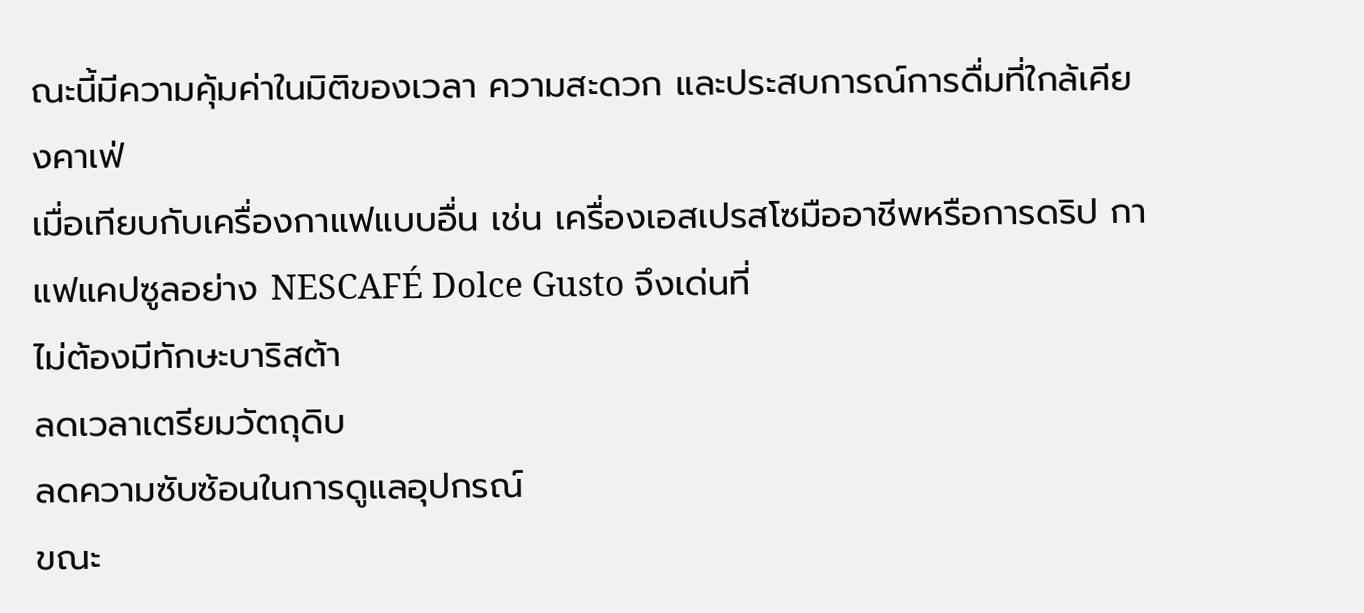ณะนี้มีความคุ้มค่าในมิติของเวลา ความสะดวก และประสบการณ์การดื่มที่ใกล้เคียงคาเฟ่
เมื่อเทียบกับเครื่องกาแฟแบบอื่น เช่น เครื่องเอสเปรสโซมืออาชีพหรือการดริป กาแฟแคปซูลอย่าง NESCAFÉ Dolce Gusto จึงเด่นที่
ไม่ต้องมีทักษะบาริสต้า
ลดเวลาเตรียมวัตถุดิบ
ลดความซับซ้อนในการดูแลอุปกรณ์
ขณะ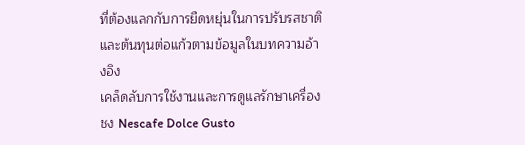ที่ต้องแลกกับการยืดหยุ่นในการปรับรสชาติและต้นทุนต่อแก้วตามข้อมูลในบทความอ้างอิง
เคล็ดลับการใช้งานและการดูแลรักษาเครื่องชง Nescafe Dolce Gusto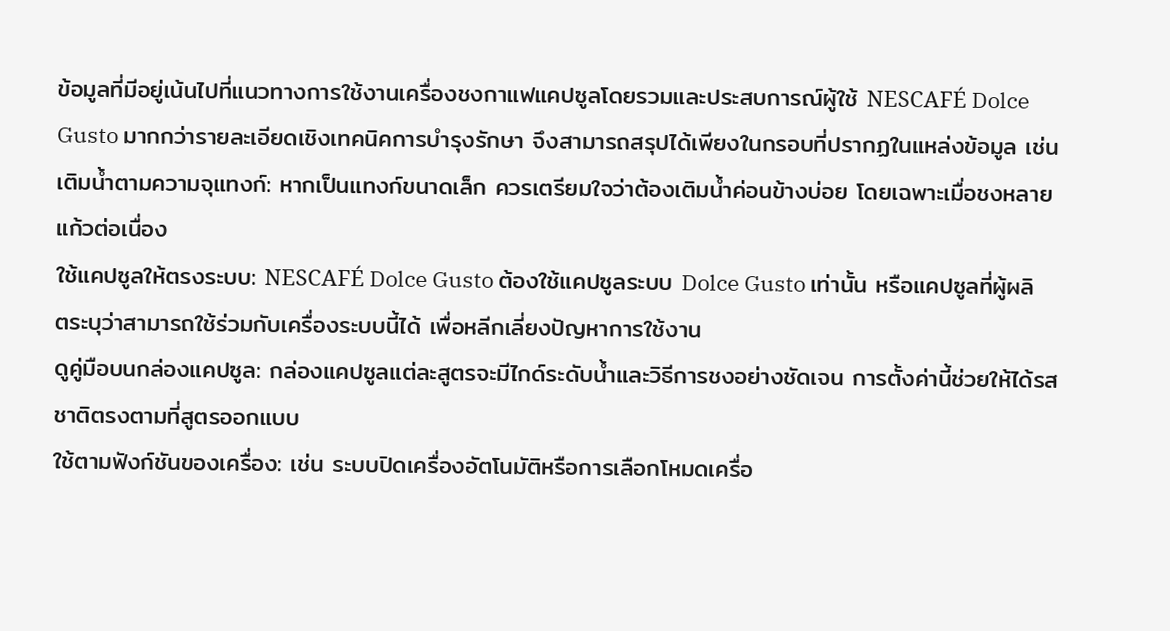ข้อมูลที่มีอยู่เน้นไปที่แนวทางการใช้งานเครื่องชงกาแฟแคปซูลโดยรวมและประสบการณ์ผู้ใช้ NESCAFÉ Dolce Gusto มากกว่ารายละเอียดเชิงเทคนิคการบำรุงรักษา จึงสามารถสรุปได้เพียงในกรอบที่ปรากฏในแหล่งข้อมูล เช่น
เติมน้ำตามความจุแทงก์: หากเป็นแทงก์ขนาดเล็ก ควรเตรียมใจว่าต้องเติมน้ำค่อนข้างบ่อย โดยเฉพาะเมื่อชงหลายแก้วต่อเนื่อง
ใช้แคปซูลให้ตรงระบบ: NESCAFÉ Dolce Gusto ต้องใช้แคปซูลระบบ Dolce Gusto เท่านั้น หรือแคปซูลที่ผู้ผลิตระบุว่าสามารถใช้ร่วมกับเครื่องระบบนี้ได้ เพื่อหลีกเลี่ยงปัญหาการใช้งาน
ดูคู่มือบนกล่องแคปซูล: กล่องแคปซูลแต่ละสูตรจะมีไกด์ระดับน้ำและวิธีการชงอย่างชัดเจน การตั้งค่านี้ช่วยให้ได้รสชาติตรงตามที่สูตรออกแบบ
ใช้ตามฟังก์ชันของเครื่อง: เช่น ระบบปิดเครื่องอัตโนมัติหรือการเลือกโหมดเครื่อ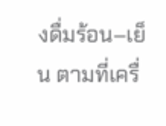งดื่มร้อน–เย็น ตามที่เครื่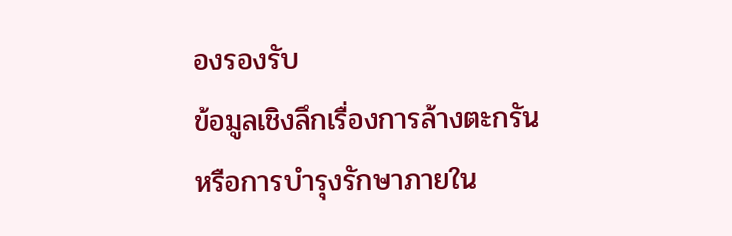องรองรับ
ข้อมูลเชิงลึกเรื่องการล้างตะกรันหรือการบำรุงรักษาภายใน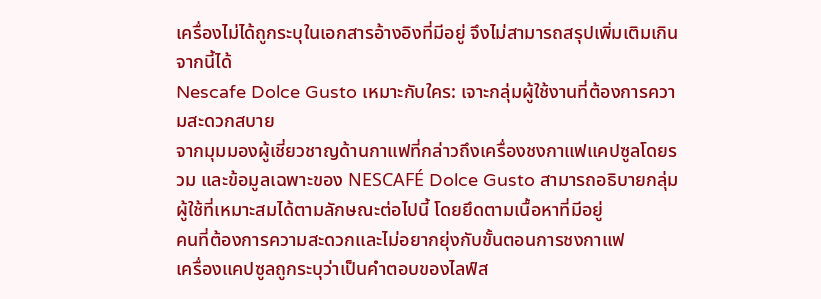เครื่องไม่ได้ถูกระบุในเอกสารอ้างอิงที่มีอยู่ จึงไม่สามารถสรุปเพิ่มเติมเกินจากนี้ได้
Nescafe Dolce Gusto เหมาะกับใคร: เจาะกลุ่มผู้ใช้งานที่ต้องการความสะดวกสบาย
จากมุมมองผู้เชี่ยวชาญด้านกาแฟที่กล่าวถึงเครื่องชงกาแฟแคปซูลโดยรวม และข้อมูลเฉพาะของ NESCAFÉ Dolce Gusto สามารถอธิบายกลุ่มผู้ใช้ที่เหมาะสมได้ตามลักษณะต่อไปนี้ โดยยึดตามเนื้อหาที่มีอยู่
คนที่ต้องการความสะดวกและไม่อยากยุ่งกับขั้นตอนการชงกาแฟ
เครื่องแคปซูลถูกระบุว่าเป็นคำตอบของไลฟ์ส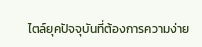ไตล์ยุคปัจจุบันที่ต้องการความง่าย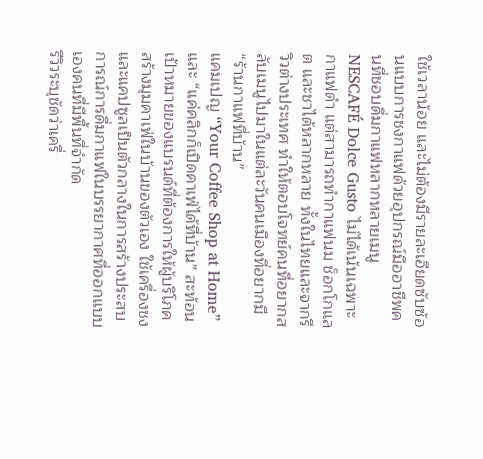ใช้เวลาน้อย และไม่ต้องมีรายละเอียดซับซ้อนแบบการชงกาแฟด้วยอุปกรณ์มืออาชีพคนที่ชอบดื่มกาแฟหลากหลายเมนู
NESCAFÉ Dolce Gusto ไม่ได้เน้นเฉพาะกาแฟดำ แต่สามารถทำกาแฟนม ช็อกโกแลต และชาได้หลากหลาย ทั้งในไทยและจากรีวิวต่างประเทศ ทำให้ตอบโจทย์คนที่อยากสลับเมนูไปมาในแต่ละวันคนเมืองที่อยากมี “ร้านกาแฟที่บ้าน”
แคมเปญ “Your Coffee Shop at Home” และ “แค่คลิกก็เปิดคาเฟ่ได้ที่บ้าน” สะท้อนเป้าหมายของแบรนด์ที่ต้องการให้ผู้บริโภคสร้างมุมคาเฟ่ในบ้านของตัวเอง ใช้เครื่องชงและแคปซูลเป็นตัวกลางในการสร้างประสบการณ์การดื่มกาแฟในบรรยากาศที่ออกแบบเองคนที่มีพื้นที่จำกัด
รีวิวระบุชัดว่าเครื่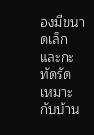องมีขนาดเล็กและกะทัดรัด เหมาะกับบ้าน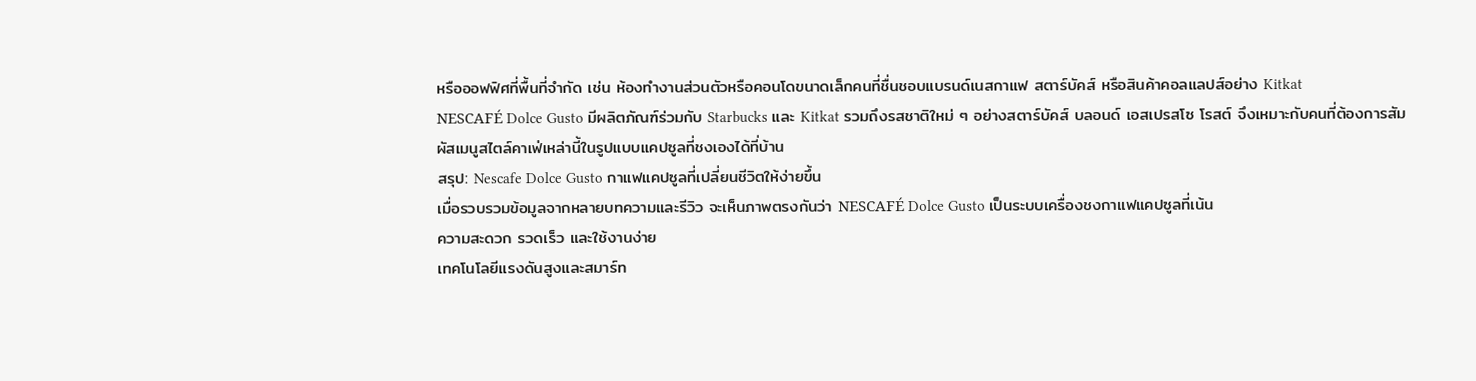หรือออฟฟิศที่พื้นที่จำกัด เช่น ห้องทำงานส่วนตัวหรือคอนโดขนาดเล็กคนที่ชื่นชอบแบรนด์เนสกาแฟ สตาร์บัคส์ หรือสินค้าคอลแลปส์อย่าง Kitkat
NESCAFÉ Dolce Gusto มีผลิตภัณฑ์ร่วมกับ Starbucks และ Kitkat รวมถึงรสชาติใหม่ ๆ อย่างสตาร์บัคส์ บลอนด์ เอสเปรสโซ โรสต์ จึงเหมาะกับคนที่ต้องการสัมผัสเมนูสไตล์คาเฟ่เหล่านี้ในรูปแบบแคปซูลที่ชงเองได้ที่บ้าน
สรุป: Nescafe Dolce Gusto กาแฟแคปซูลที่เปลี่ยนชีวิตให้ง่ายขึ้น
เมื่อรวบรวมข้อมูลจากหลายบทความและรีวิว จะเห็นภาพตรงกันว่า NESCAFÉ Dolce Gusto เป็นระบบเครื่องชงกาแฟแคปซูลที่เน้น
ความสะดวก รวดเร็ว และใช้งานง่าย
เทคโนโลยีแรงดันสูงและสมาร์ท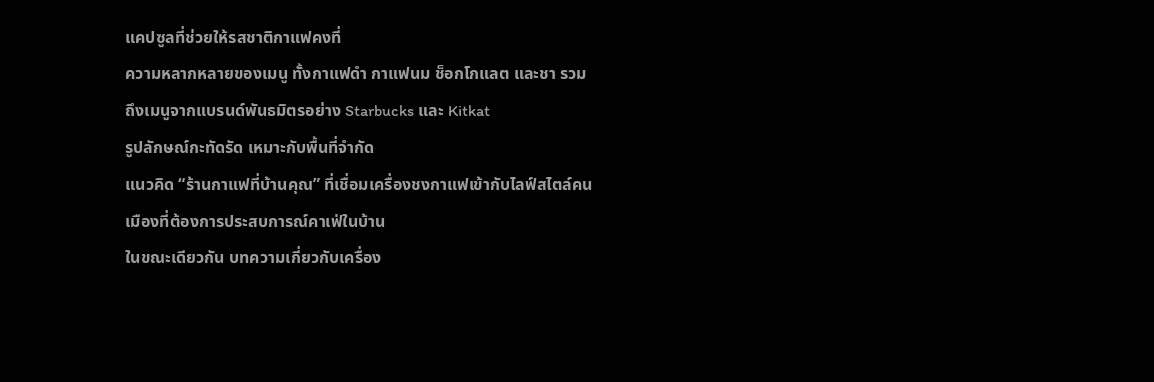แคปซูลที่ช่วยให้รสชาติกาแฟคงที่
ความหลากหลายของเมนู ทั้งกาแฟดำ กาแฟนม ช็อกโกแลต และชา รวมถึงเมนูจากแบรนด์พันธมิตรอย่าง Starbucks และ Kitkat
รูปลักษณ์กะทัดรัด เหมาะกับพื้นที่จำกัด
แนวคิด “ร้านกาแฟที่บ้านคุณ” ที่เชื่อมเครื่องชงกาแฟเข้ากับไลฟ์สไตล์คนเมืองที่ต้องการประสบการณ์คาเฟ่ในบ้าน
ในขณะเดียวกัน บทความเกี่ยวกับเครื่อง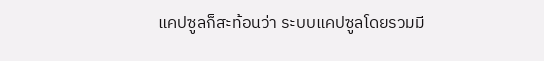แคปซูลก็สะท้อนว่า ระบบแคปซูลโดยรวมมี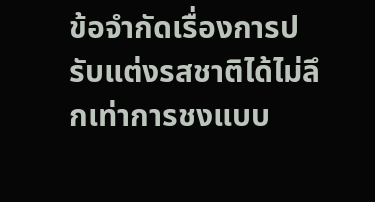ข้อจำกัดเรื่องการปรับแต่งรสชาติได้ไม่ลึกเท่าการชงแบบ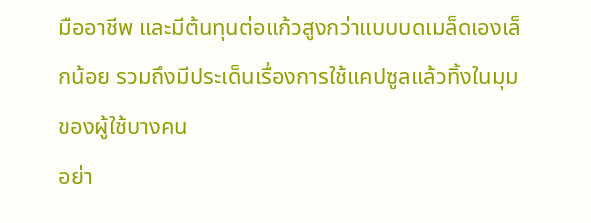มืออาชีพ และมีต้นทุนต่อแก้วสูงกว่าแบบบดเมล็ดเองเล็กน้อย รวมถึงมีประเด็นเรื่องการใช้แคปซูลแล้วทิ้งในมุมของผู้ใช้บางคน
อย่า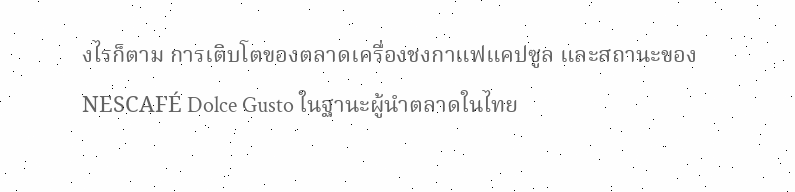งไรก็ตาม การเติบโตของตลาดเครื่องชงกาแฟแคปซูล และสถานะของ NESCAFÉ Dolce Gusto ในฐานะผู้นำตลาดในไทย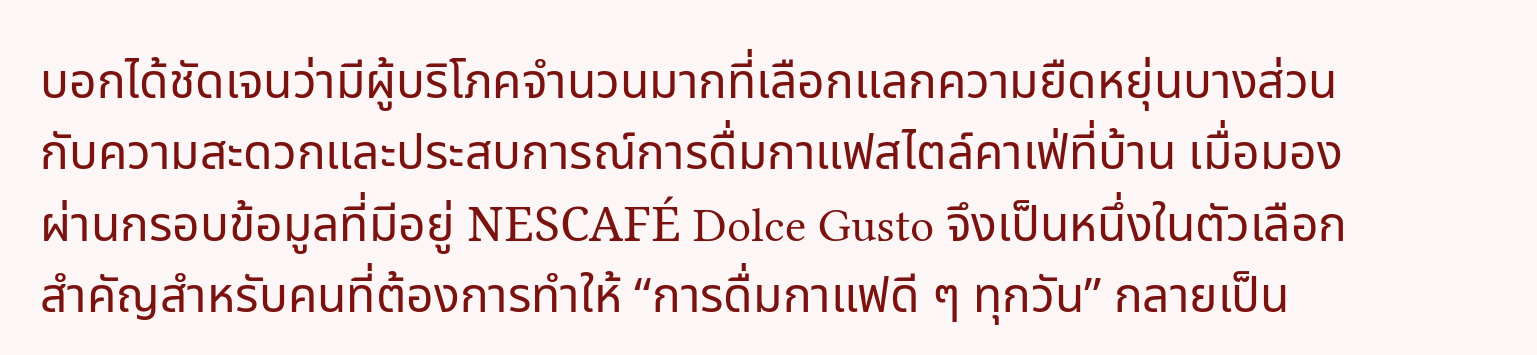บอกได้ชัดเจนว่ามีผู้บริโภคจำนวนมากที่เลือกแลกความยืดหยุ่นบางส่วนกับความสะดวกและประสบการณ์การดื่มกาแฟสไตล์คาเฟ่ที่บ้าน เมื่อมองผ่านกรอบข้อมูลที่มีอยู่ NESCAFÉ Dolce Gusto จึงเป็นหนึ่งในตัวเลือกสำคัญสำหรับคนที่ต้องการทำให้ “การดื่มกาแฟดี ๆ ทุกวัน” กลายเป็น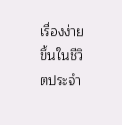เรื่องง่ายขึ้นในชีวิตประจำ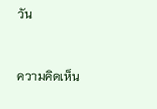วัน


ความคิดเห็น